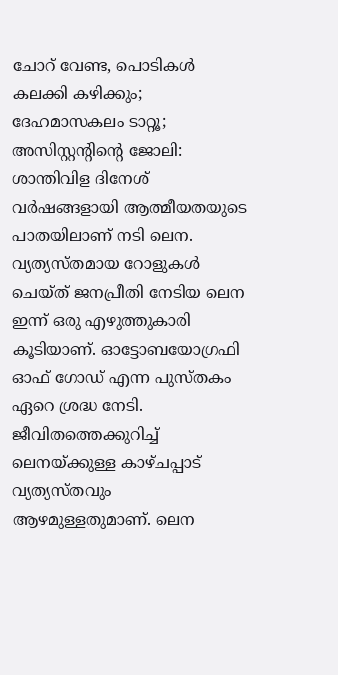ചോറ് വേണ്ട, പൊടികൾ കലക്കി കഴിക്കും; ദേഹമാസകലം ടാറ്റൂ; അസിസ്റ്റന്റിന്റെ ജോലി: ശാന്തിവിള ദിനേശ്
വർഷങ്ങളായി ആത്മീയതയുടെ പാതയിലാണ് നടി ലെന. വ്യത്യസ്തമായ റോളുകൾ ചെയ്ത് ജനപ്രീതി നേടിയ ലെന ഇന്ന് ഒരു എഴുത്തുകാരി കൂടിയാണ്. ഓട്ടോബയോഗ്രഫി ഓഫ് ഗോഡ് എന്ന പുസ്തകം ഏറെ ശ്രദ്ധ നേടി. ജീവിതത്തെക്കുറിച്ച് ലെനയ്ക്കുള്ള കാഴ്ചപ്പാട് വ്യത്യസ്തവും ആഴമുള്ളതുമാണ്. ലെന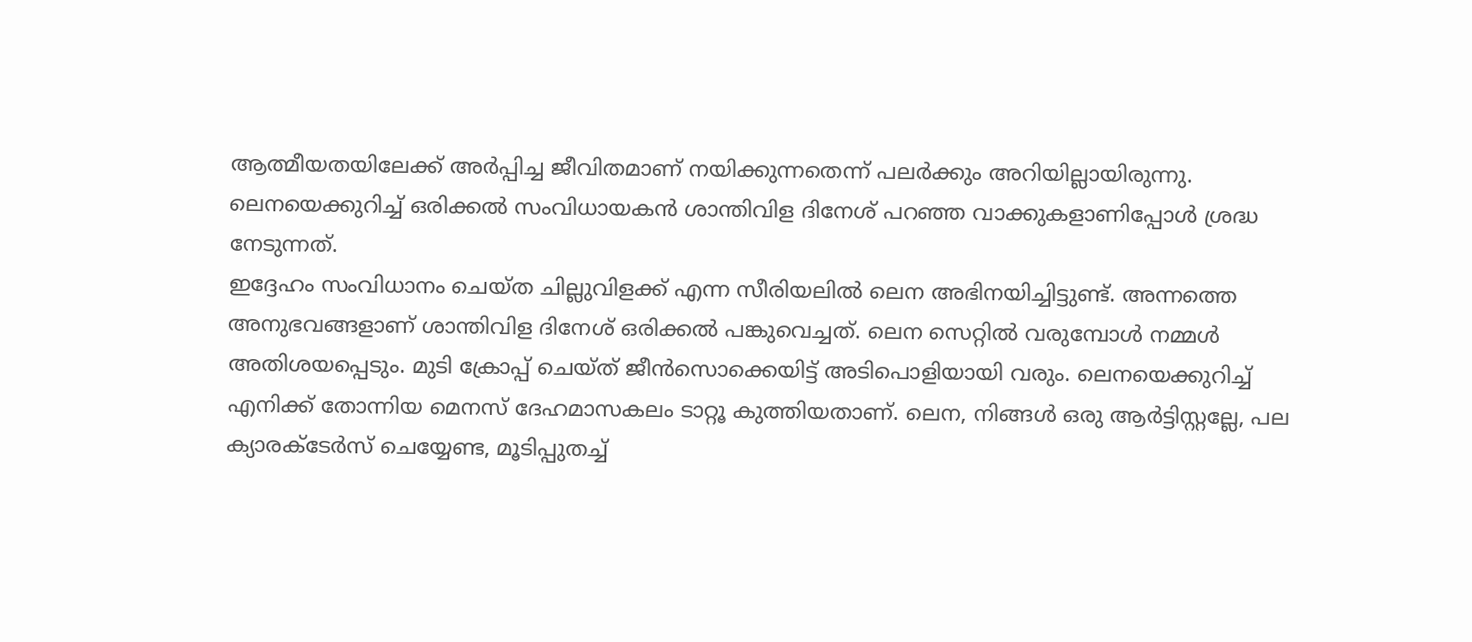ആത്മീയതയിലേക്ക് അർപ്പിച്ച ജീവിതമാണ് നയിക്കുന്നതെന്ന് പലർക്കും അറിയില്ലായിരുന്നു. ലെനയെക്കുറിച്ച് ഒരിക്കൽ സംവിധായകൻ ശാന്തിവിള ദിനേശ് പറഞ്ഞ വാക്കുകളാണിപ്പോൾ ശ്രദ്ധ നേടുന്നത്.
ഇദ്ദേഹം സംവിധാനം ചെയ്ത ചില്ലുവിളക്ക് എന്ന സീരിയലിൽ ലെന അഭിനയിച്ചിട്ടുണ്ട്. അന്നത്തെ അനുഭവങ്ങളാണ് ശാന്തിവിള ദിനേശ് ഒരിക്കൽ പങ്കുവെച്ചത്. ലെന സെറ്റിൽ വരുമ്പോൾ നമ്മൾ അതിശയപ്പെടും. മുടി ക്രോപ്പ് ചെയ്ത് ജീൻസൊക്കെയിട്ട് അടിപൊളിയായി വരും. ലെനയെക്കുറിച്ച് എനിക്ക് തോന്നിയ മെനസ് ദേഹമാസകലം ടാറ്റൂ കുത്തിയതാണ്. ലെന, നിങ്ങൾ ഒരു ആർട്ടിസ്റ്റല്ലേ, പല ക്യാരക്ടേർസ് ചെയ്യേണ്ട, മൂടിപ്പുതച്ച്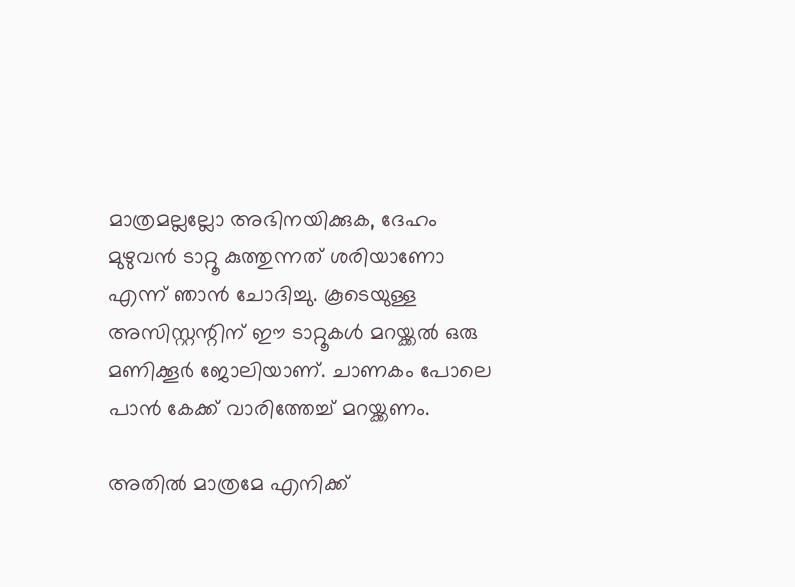മാത്രമല്ലല്ലോ അഭിനയിക്കുക, ദേഹം മുഴുവൻ ടാറ്റൂ കുത്തുന്നത് ശരിയാണോ എന്ന് ഞാൻ ചോദിച്ചു. കൂടെയുള്ള അസിസ്റ്റന്റിന് ഈ ടാറ്റൂകൾ മറയ്ക്കൽ ഒരു മണിക്കൂർ ജോലിയാണ്. ചാണകം പോലെ പാൻ കേക്ക് വാരിത്തേച്ച് മറയ്ക്കണം.

അതിൽ മാത്രമേ എനിക്ക്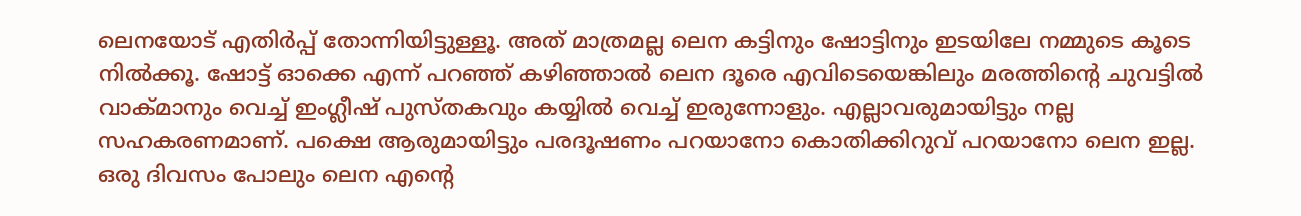ലെനയോട് എതിർപ്പ് തോന്നിയിട്ടുള്ളൂ. അത് മാത്രമല്ല ലെന കട്ടിനും ഷോട്ടിനും ഇടയിലേ നമ്മുടെ കൂടെ നിൽക്കൂ. ഷോട്ട് ഓക്കെ എന്ന് പറഞ്ഞ് കഴിഞ്ഞാൽ ലെന ദൂരെ എവിടെയെങ്കിലും മരത്തിന്റെ ചുവട്ടിൽ വാക്മാനും വെച്ച് ഇംഗ്ലീഷ് പുസ്തകവും കയ്യിൽ വെച്ച് ഇരുന്നോളും. എല്ലാവരുമായിട്ടും നല്ല സഹകരണമാണ്. പക്ഷെ ആരുമായിട്ടും പരദൂഷണം പറയാനോ കൊതിക്കിറുവ് പറയാനോ ലെന ഇല്ല. ഒരു ദിവസം പോലും ലെന എന്റെ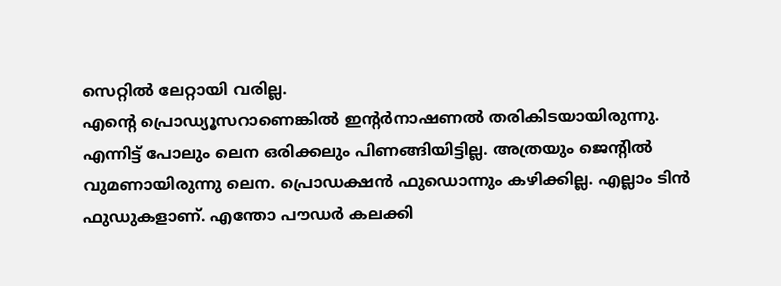സെറ്റിൽ ലേറ്റായി വരില്ല.
എന്റെ പ്രൊഡ്യൂസറാണെങ്കിൽ ഇന്റർനാഷണൽ തരികിടയായിരുന്നു. എന്നിട്ട് പോലും ലെന ഒരിക്കലും പിണങ്ങിയിട്ടില്ല. അത്രയും ജെന്റിൽ വുമണായിരുന്നു ലെന. പ്രൊഡക്ഷൻ ഫുഡൊന്നും കഴിക്കില്ല. എല്ലാം ടിൻ ഫുഡുകളാണ്. എന്തോ പൗഡർ കലക്കി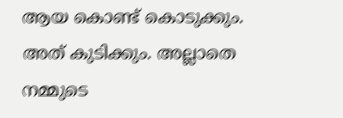ആയ കൊണ്ട് കൊടുക്കും. അത് കുടിക്കും. അല്ലാതെ നമ്മുടെ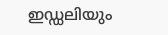ഇഡ്ഡലിയും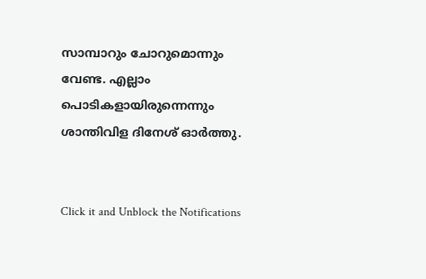സാമ്പാറും ചോറുമൊന്നും വേണ്ട. എല്ലാം പൊടികളായിരുന്നെന്നും ശാന്തിവിള ദിനേശ് ഓർത്തു.


Click it and Unblock the Notifications